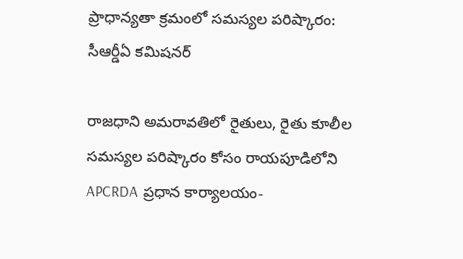ప్రాధాన్యతా క్రమంలో సమస్యల పరిష్కారం: సీఆర్డీఏ కమిషనర్

రాజధాని అమరావతిలో రైతులు, రైతు కూలీల సమస్యల పరిష్కారం కోసం రాయపూడిలోని APCRDA ప్రధాన కార్యాలయం-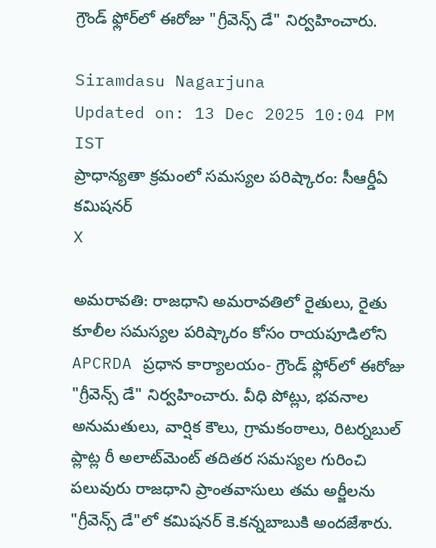గ్రౌండ్ ఫ్లోర్‌లో ఈరోజు "గ్రీవెన్స్ డే" నిర్వహించారు.

Siramdasu Nagarjuna
Updated on: 13 Dec 2025 10:04 PM IST
ప్రాధాన్యతా క్రమంలో సమస్యల పరిష్కారం: సీఆర్డీఏ కమిషనర్
X

అమరావతి: రాజధాని అమరావతిలో రైతులు, రైతు కూలీల సమస్యల పరిష్కారం కోసం రాయపూడిలోని APCRDA ప్రధాన కార్యాలయం- గ్రౌండ్ ఫ్లోర్‌లో ఈరోజు "గ్రీవెన్స్ డే" నిర్వహించారు. వీధి పోట్లు, భవనాల అనుమతులు, వార్షిక కౌలు, గ్రామకంఠాలు, రిటర్నబుల్ ప్లాట్ల రీ అలాట్‌మెంట్ తదితర సమస్యల గురించి పలువురు రాజధాని ప్రాంతవాసులు తమ అర్జీలను "గ్రీవెన్స్ డే"లో కమిషనర్ కె.కన్నబాబుకి అందజేశారు.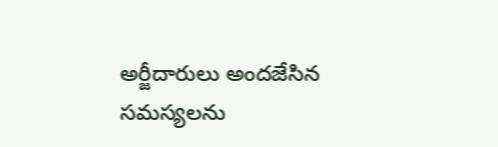అర్జీదారులు అందజేసిన సమస్యలను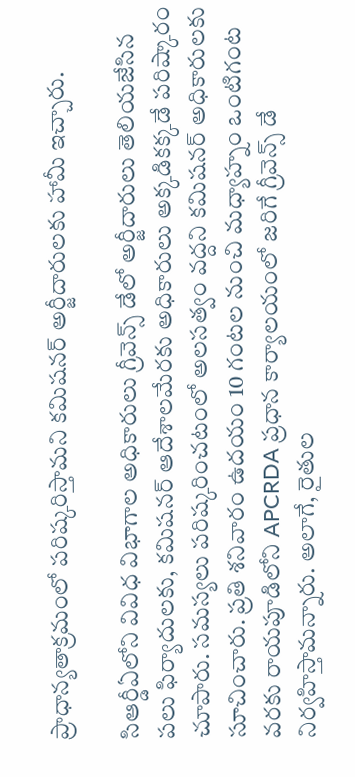ప్రాధాన్యతాక్రమంలో పరిష్కరిస్తామని కమిషనర్ అర్జీదారులకు హామీ ఇచ్చారు.

సిఆర్డీఏలోని వివిధ విభాగాల అధికారులు గ్రీవెన్స్ డేలో అర్జీదారులు తెలియజేసిన పలు ఫిర్యాదులకు, కమిషనర్ ఆదేశాలమేరకు అధికారులు అక్కడికక్కడే పరిష్కారం చూపారు. సమస్యలు పరిష్కరించటంలో అలసత్వం వద్దని కమిషనర్ అధికారులకు సూచించారు. ప్రతి శనివారం ఉదయం 10 గంటల నుంచి మధ్యాహ్నం ఒంటిగంట వరకు రాయపూడిలోని APCRDA ప్రధాన కార్యాలయంలో జరిగే గ్రీవెన్స్ డే నిర్వహిస్తామన్నారు. అలాగే, రైతుల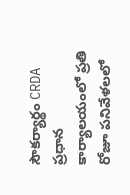సౌకర్యార్థం CRDA ప్రధాన కార్యాలయంలో ప్రతి రోజూ పనివేళలలో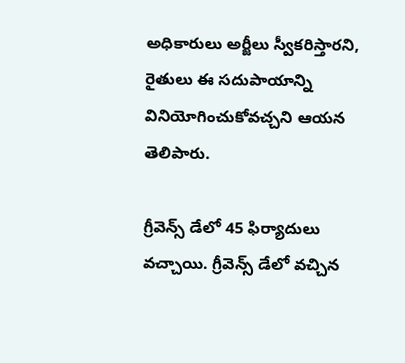అధికారులు అర్జీలు స్వీకరిస్తారని, రైతులు ఈ సదుపాయాన్ని వినియోగించుకోవచ్చని ఆయన తెలిపారు.

గ్రీవెన్స్ డేలో 45 ఫిర్యాదులు వచ్చాయి. గ్రీవెన్స్ డేలో వచ్చిన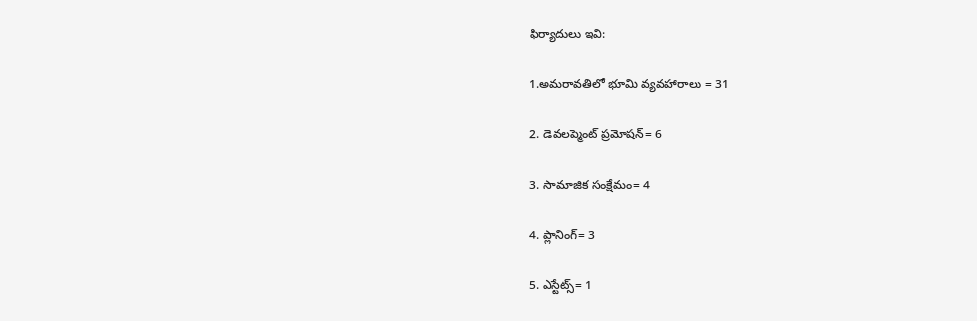ఫిర్యాదులు ఇవి:

1.అమరావతిలో భూమి వ్యవహారాలు = 31

2. డెవలప్మెంట్ ప్రమోషన్= 6

3. సామాజిక సంక్షేమం= 4

4. ప్లానింగ్= 3

5. ఎస్టేట్స్= 1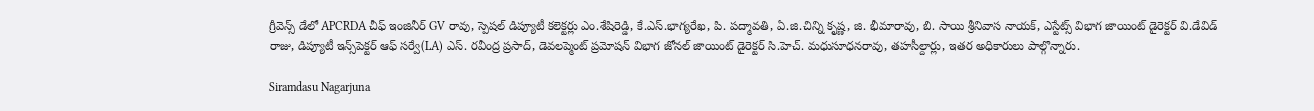గ్రీవెన్స్ డేలో APCRDA చీఫ్ ఇంజినీర్ GV రావు, స్పెషల్ డిప్యూటీ కలెక్టర్లు ఎం.శేషిరెడ్డి, కే.ఎస్.భాగ్యరేఖ, పి. పద్మావతి, ఏ.జి.చిన్ని కృష్ణ, జి. భీమారావు, బి. సాయి శ్రీనివాస నాయక్, ఎస్టేట్స్ విభాగ జాయింట్ డైరెక్టర్ వి.డేవిడ్ రాజు, డిప్యూటీ ఇన్స్‌పెక్టర్ ఆఫ్ సర్వే(LA) ఎస్. రవీంద్ర ప్రసాద్, డెవలప్మెంట్ ప్రమోషన్ విభాగ జోనల్ జాయింట్ డైరెక్టర్ సి.హెచ్. మధుసూధనరావు, తహసీల్దార్లు, ఇతర అధికారులు పాల్గొన్నారు.

Siramdasu Nagarjuna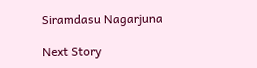Siramdasu Nagarjuna

Next Story